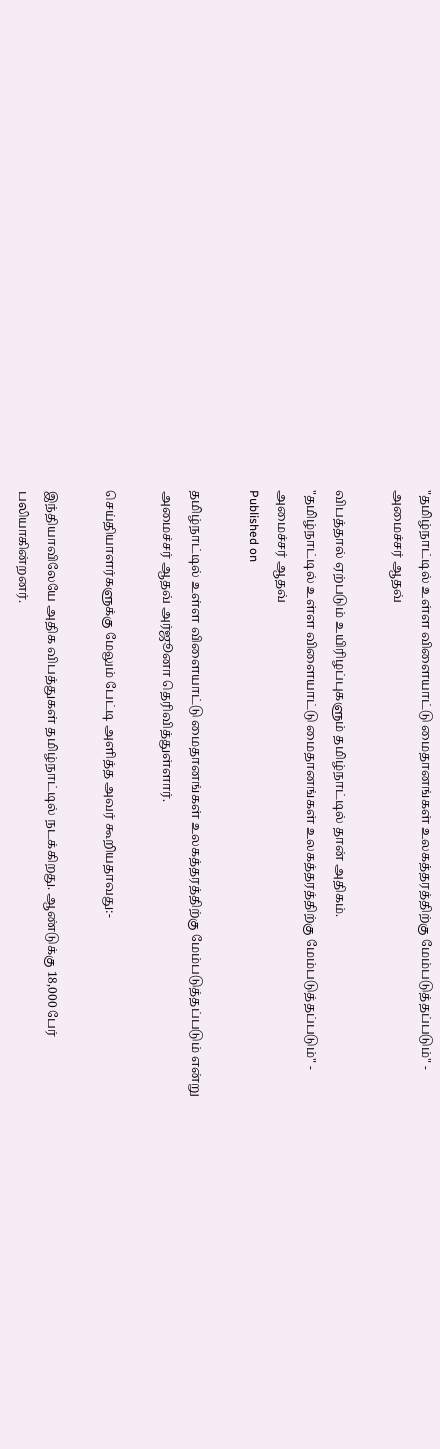"தமிழ்நாட்டில் உள்ள விளையாட்டு மைதானங்கள் உலகத்தரத்திற்கு மேம்படுத்தப்படும்" - அமைச்சர் ஆதவ்

விபத்தால் ஏற்படும் உயிரிழப்புகளும் தமிழ்நாட்டில் தான் அதிகம்.
"தமிழ்நாட்டில் உள்ள விளையாட்டு மைதானங்கள் உலகத்தரத்திற்கு மேம்படுத்தப்படும்" - அமைச்சர் ஆதவ்
Published on

தமிழ்நாட்டில் உள்ள விளையாட்டு மைதானங்கள் உலகத்தரத்திற்கு மேம்படுத்தப்படும் என்று அமைச்சர் ஆதவ் அர்ஜூனா தெரிவித்துள்ளார்.

செய்தியாளர்களுக்கு மேலும் பேட்டி அளித்த அவர் கூறியதாவது:-

இந்தியாவிலேயே அதிக விபத்துகள் தமிழ்நாட்டில் நடக்கிறது. ஆண்டுக்கு 18,000 பேர் பலியாகின்றனர்.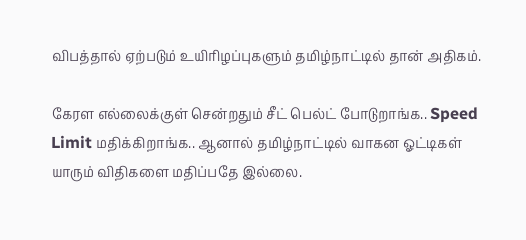விபத்தால் ஏற்படும் உயிரிழப்புகளும் தமிழ்நாட்டில் தான் அதிகம்.

கேரள எல்லைக்குள் சென்றதும் சீட் பெல்ட் போடுறாங்க.. Speed Limit மதிக்கிறாங்க.. ஆனால் தமிழ்நாட்டில் வாகன ஓட்டிகள் யாரும் விதிகளை மதிப்பதே இல்லை.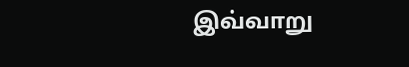இவ்வாறு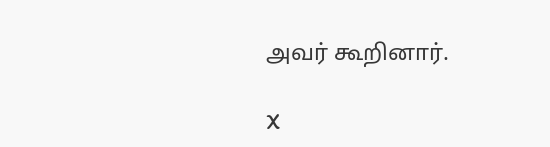அவர் கூறினார்.

X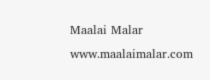Maalai Malar
www.maalaimalar.com